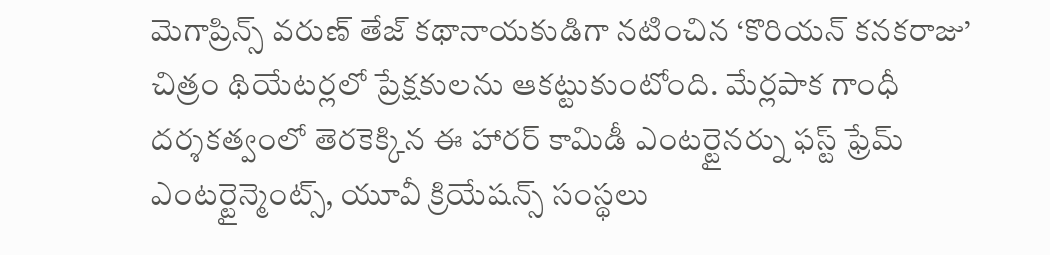మెగాప్రిన్స్ వరుణ్ తేజ్ కథానాయకుడిగా నటించిన ‘కొరియన్ కనకరాజు’ చిత్రం థియేటర్లలో ప్రేక్షకులను ఆకట్టుకుంటోంది. మేర్లపాక గాంధీ దర్శకత్వంలో తెరకెక్కిన ఈ హారర్ కామిడీ ఎంటర్టైనర్ను ఫస్ట్ ఫ్రేమ్ ఎంటర్టైన్మెంట్స్, యూవీ క్రియేషన్స్ సంస్థలు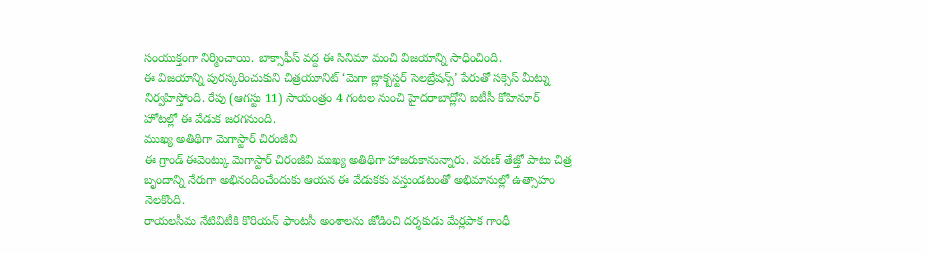సంయుక్తంగా నిర్మించాయి. బాక్సాఫీస్ వద్ద ఈ సినిమా మంచి విజయాన్ని సాధించింది.
ఈ విజయాన్ని పురస్కరించుకుని చిత్రయూనిట్ ‘మెగా బ్లాక్బస్టర్ సెలబ్రేషన్స్’ పేరుతో సక్సెస్ మీట్ను నిర్వహిస్తోంది. రేపు (ఆగస్టు 11) సాయంత్రం 4 గంటల నుంచి హైదరాబాద్లోని ఐటీసీ కోహినూర్ హోటల్లో ఈ వేడుక జరగనుంది.
ముఖ్య అతిథిగా మెగాస్టార్ చిరంజీవి
ఈ గ్రాండ్ ఈవెంట్కు మెగాస్టార్ చిరంజీవి ముఖ్య అతిథిగా హాజరుకానున్నారు. వరుణ్ తేజ్తో పాటు చిత్ర బృందాన్ని నేరుగా అభినందించేందుకు ఆయన ఈ వేడుకకు వస్తుండటంతో అభిమానుల్లో ఉత్సాహం నెలకొంది.
రాయలసీమ నేటివిటీకి కొరియన్ ఫాంటసీ అంశాలను జోడించి దర్శకుడు మేర్లపాక గాంధీ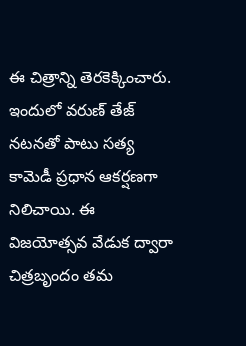ఈ చిత్రాన్ని తెరకెక్కించారు. ఇందులో వరుణ్ తేజ్ నటనతో పాటు సత్య కామెడీ ప్రధాన ఆకర్షణగా నిలిచాయి. ఈ విజయోత్సవ వేడుక ద్వారా చిత్రబృందం తమ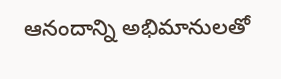ఆనందాన్ని అభిమానులతో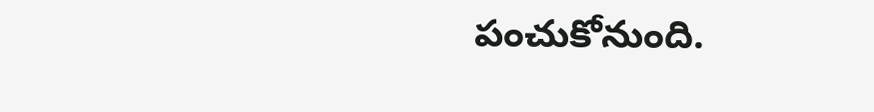పంచుకోనుంది.